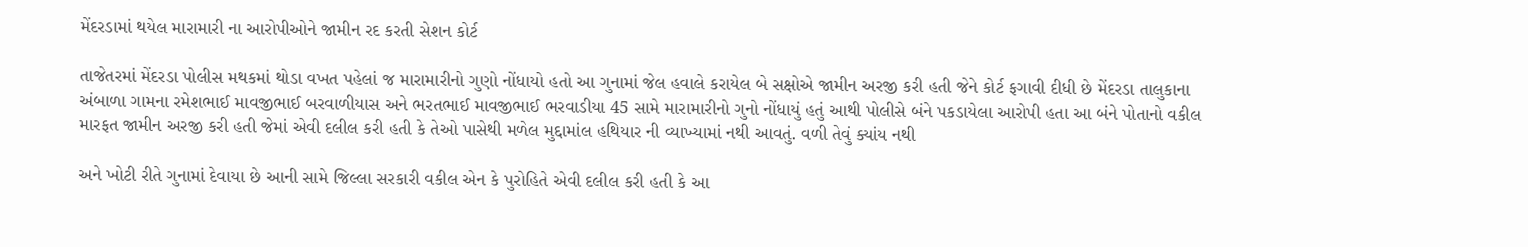મેંદરડામાં થયેલ મારામારી ના આરોપીઓને જામીન રદ કરતી સેશન કોર્ટ

તાજેતરમાં મેંદરડા પોલીસ મથકમાં થોડા વખત પહેલાં જ મારામારીનો ગુણો નોંધાયો હતો આ ગુનામાં જેલ હવાલે કરાયેલ બે સક્ષોએ જામીન અરજી કરી હતી જેને કોર્ટ ફગાવી દીધી છે મેંદરડા તાલુકાના અંબાળા ગામના રમેશભાઈ માવજીભાઈ બરવાળીયાસ અને ભરતભાઈ માવજીભાઈ ભરવાડીયા 45 સામે મારામારીનો ગુનો નોંધાયું હતું આથી પોલીસે બંને પકડાયેલા આરોપી હતા આ બંને પોતાનો વકીલ મારફત જામીન અરજી કરી હતી જેમાં એવી દલીલ કરી હતી કે તેઓ પાસેથી મળેલ મુદ્દામાંલ હથિયાર ની વ્યાખ્યામાં નથી આવતું. વળી તેવું ક્યાંય નથી

અને ખોટી રીતે ગુનામાં દેવાયા છે આની સામે જિલ્લા સરકારી વકીલ એન કે પુરોહિતે એવી દલીલ કરી હતી કે આ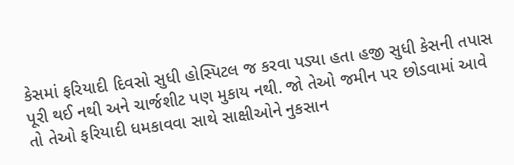કેસમાં ફરિયાદી દિવસો સુધી હોસ્પિટલ જ કરવા પડ્યા હતા હજી સુધી કેસની તપાસ પૂરી થઈ નથી અને ચાર્જશીટ પણ મુકાય નથી. જો તેઓ જમીન પર છોડવામાં આવે તો તેઓ ફરિયાદી ધમકાવવા સાથે સાક્ષીઓને નુકસાન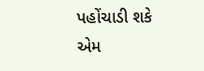પહોંચાડી શકે એમ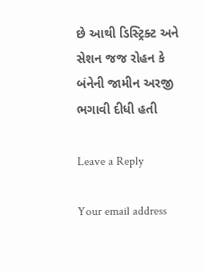છે આથી ડિસ્ટ્રિક્ટ અને સેશન જજ રોહન કે બંનેની જામીન અરજી ભગાવી દીધી હતી

Leave a Reply

Your email address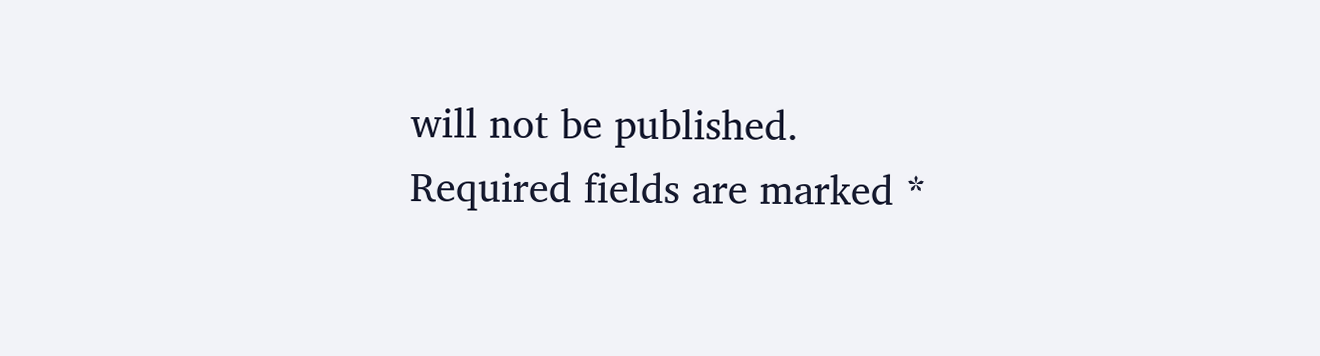will not be published. Required fields are marked *